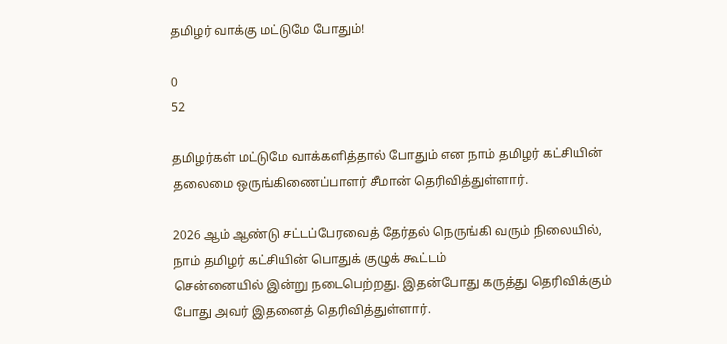தமிழர் வாக்கு மட்டுமே போதும்!

0
52

தமிழர்கள் மட்டுமே வாக்களித்தால் போதும் என நாம் தமிழர் கட்சியின் தலைமை ஒருங்கிணைப்பாளர் சீமான் தெரிவித்துள்ளார்.

2026 ஆம் ஆண்டு சட்டப்பேரவைத் தேர்தல் நெருங்கி வரும் நிலையில், நாம் தமிழர் கட்சியின் பொதுக் குழுக் கூட்டம்
சென்னையில் இன்று நடைபெற்றது. இதன்போது கருத்து தெரிவிக்கும் போது அவர் இதனைத் தெரிவித்துள்ளார்.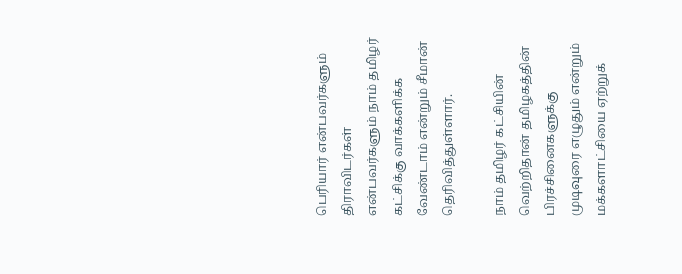பெரியார் என்பவர்களும் திராவிடர்கள் என்பவர்களும் நாம் தமிழர் கட்சிக்கு வாக்களிக்க வேண்டாம் என்றும் சீமான்
தெரிவித்துள்ளார்.

நாம் தமிழர் கட்சியின் வெற்றிதான் தமிழகத்தின் பிரச்சினைகளுக்கு முடிவுரை எழுதும் என்றும் மக்களாட்சியை ஏற்றுக்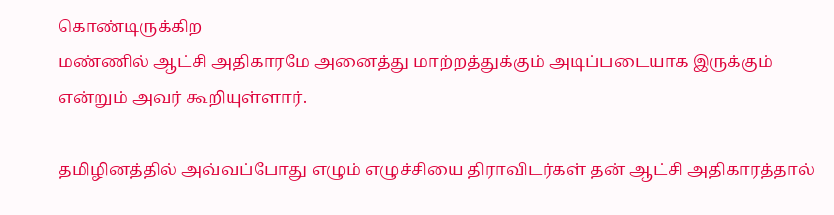கொண்டிருக்கிற
மண்ணில் ஆட்சி அதிகாரமே அனைத்து மாற்றத்துக்கும் அடிப்படையாக இருக்கும் என்றும் அவர் கூறியுள்ளார்.

தமிழினத்தில் அவ்வப்போது எழும் எழுச்சியை திராவிடர்கள் தன் ஆட்சி அதிகாரத்தால்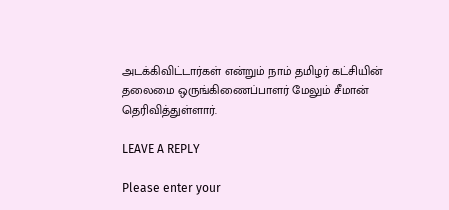அடக்கிவிட்டார்கள் என்றும் நாம் தமிழர் கட்சியின்
தலைமை ஒருங்கிணைப்பாளர் மேலும் சீமான் தெரிவித்துள்ளார்.

LEAVE A REPLY

Please enter your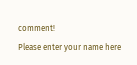comment!
Please enter your name here